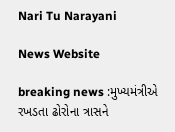Nari Tu Narayani

News Website

breaking news :મુખ્યમંત્રીએ રખડતા ઢોરોના ત્રાસને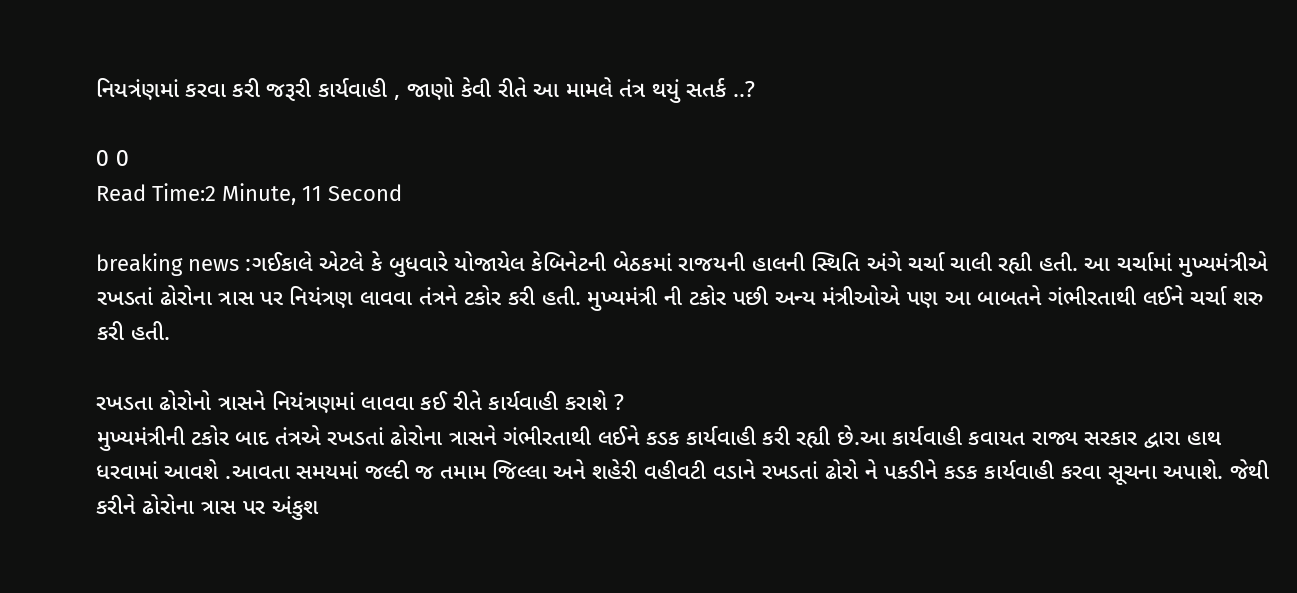નિયત્રંણમાં કરવા કરી જરૂરી કાર્યવાહી , જાણો કેવી રીતે આ મામલે તંત્ર થયું સતર્ક ..?

0 0
Read Time:2 Minute, 11 Second

breaking news :ગઈકાલે એટલે કે બુધવારે યોજાયેલ કેબિનેટની બેઠકમાં રાજયની હાલની સ્થિતિ અંગે ચર્ચા ચાલી રહ્યી હતી. આ ચર્ચામાં મુખ્યમંત્રીએ રખડતાં ઢોરોના ત્રાસ પર નિયંત્રણ લાવવા તંત્રને ટકોર કરી હતી. મુખ્યમંત્રી ની ટકોર પછી અન્ય મંત્રીઓએ પણ આ બાબતને ગંભીરતાથી લઈને ચર્ચા શરુ કરી હતી.

રખડતા ઢોરોનો ત્રાસને નિયંત્રણમાં લાવવા કઈ રીતે કાર્યવાહી કરાશે ?
મુખ્યમંત્રીની ટકોર બાદ તંત્રએ રખડતાં ઢોરોના ત્રાસને ગંભીરતાથી લઈને કડક કાર્યવાહી કરી રહ્યી છે.આ કાર્યવાહી કવાયત રાજ્ય સરકાર દ્વારા હાથ ધરવામાં આવશે .આવતા સમયમાં જલ્દી જ તમામ જિલ્લા અને શહેરી વહીવટી વડાને રખડતાં ઢોરો ને પકડીને કડક કાર્યવાહી કરવા સૂચના અપાશે. જેથી કરીને ઢોરોના ત્રાસ પર અંકુશ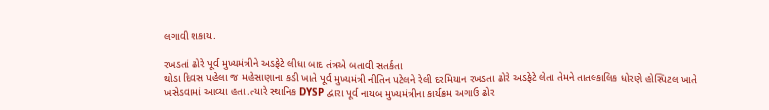લગાવી શકાય.

રખડતાં ઢોરે પૂર્વ મુખ્યમંત્રીને અડફેટે લીધા બાદ તંત્રએ બતાવી સતર્કતા
થોડા દિવસ પહેલા જ મહેસાણાના કડી ખાતે પૂર્વ મુખ્યમંત્રી નીતિન પટેલને રેલી દરમિયાન રખડતા ઢોરે અડફેટે લેતા તેમને તાતલ્કાલિક ધોરણે હોસ્પિટલ ખાતે ખસેડવામાં આવ્યા હતા.ત્યારે સ્થાનિક DYSP દ્વારા પૂર્વ નાયબ મુખ્યમંત્રીના કાર્યક્રમ અગાઉ ઢોર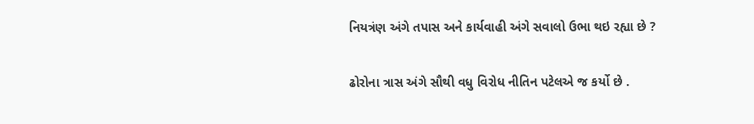નિયત્રંણ અંગે તપાસ અને કાર્યવાહી અંગે સવાલો ઉભા થઇ રહ્યા છે ?

ઢોરોના ત્રાસ અંગે સૌથી વધુ વિરોધ નીતિન પટેલએ જ કર્યો છે .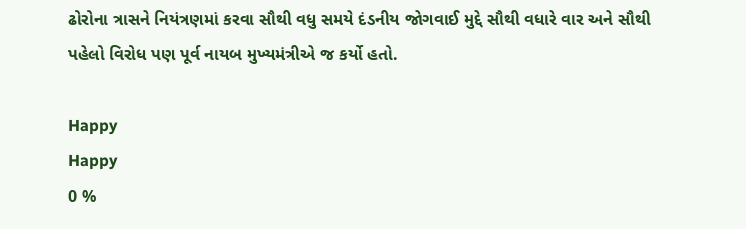ઢોરોના ત્રાસને નિયંત્રણમાં કરવા સૌથી વધુ સમયે દંડનીય જોગવાઈ મુદ્દે સૌથી વધારે વાર અને સૌથી પહેલો વિરોધ પણ પૂર્વ નાયબ મુખ્યમંત્રીએ જ કર્યો હતો.

Happy
Happy
0 %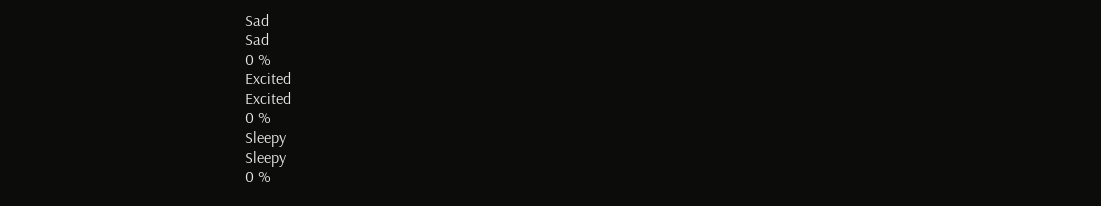Sad
Sad
0 %
Excited
Excited
0 %
Sleepy
Sleepy
0 %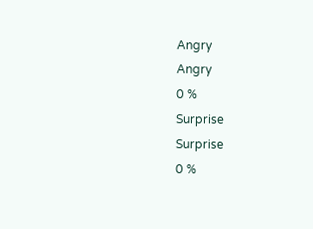Angry
Angry
0 %
Surprise
Surprise
0 %